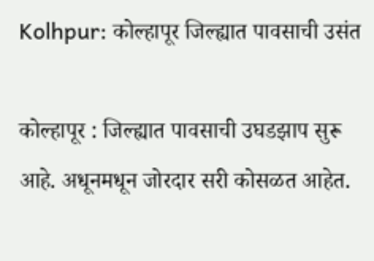Kolhpur: कोल्हापूर जिल्ह्यात पावसाची उसंत

कोल्हापूर : जिल्ह्यात पावसाची उघडझाप सुरू आहे. अधूनमधून जोरदार सरी कोसळत आहेत.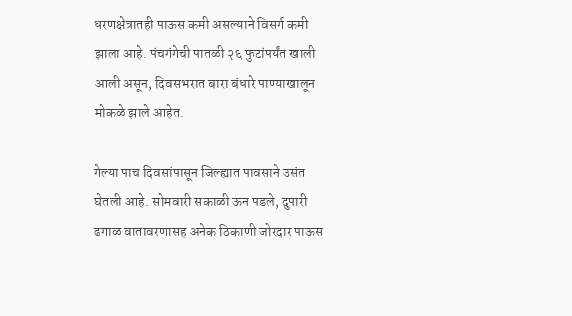धरणक्षेत्रातही पाऊस कमी असल्याने विसर्ग कमी झाला आहे. पंचगंगेची पातळी २६ फुटांपर्यंत खाली आली असून, दिवसभरात बारा बंधारे पाण्याखालून मोकळे झाले आहेत.

गेल्या पाच दिवसांपासून जिल्ह्यात पावसाने उसंत घेतली आहे. सोमवारी सकाळी ऊन पडले, दुपारी ढगाळ वातावरणासह अनेक ठिकाणी जोरदार पाऊस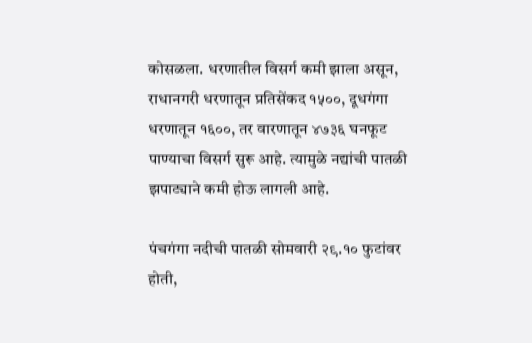कोसळला. धरणातील विसर्ग कमी झाला असून, राधानगरी धरणातून प्रतिसेंकद १५००, दूधगंगा धरणातून १६००, तर वारणातून ४७३६ घनफूट पाण्याचा विसर्ग सुरू आहे. त्यामुळे नद्यांची पातळी झपाट्याने कमी होऊ लागली आहे.

पंचगंगा नदीची पातळी सोमवारी २९.१० फुटांवर होती,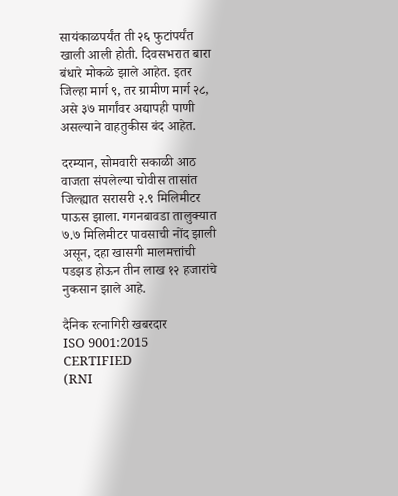सायंकाळपर्यंत ती २६ फुटांपर्यंत खाली आली होती. दिवसभरात बारा बंधारे मोकळे झाले आहेत. इतर जिल्हा मार्ग ९, तर ग्रामीण मार्ग २८, असे ३७ मार्गांवर अद्यापही पाणी असल्याने वाहतुकीस बंद आहेत.

दरम्यान, सोमवारी सकाळी आठ वाजता संपलेल्या चोवीस तासांत जिल्ह्यात सरासरी २.९ मिलिमीटर पाऊस झाला. गगनबावडा तालुक्यात ७.७ मिलिमीटर पावसाची नोंद झाली असून, दहा खासगी मालमत्तांची पडझड होऊन तीन लाख १२ हजारांचे नुकसान झाले आहे.

दैनिक रत्नागिरी खबरदार
ISO 9001:2015 CERTIFIED
(RNI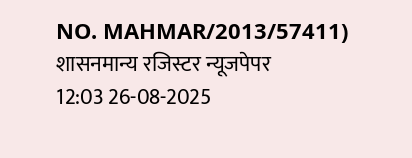NO. MAHMAR/2013/57411)
शासनमान्य रजिस्टर न्यूजपेपर
12:03 26-08-2025